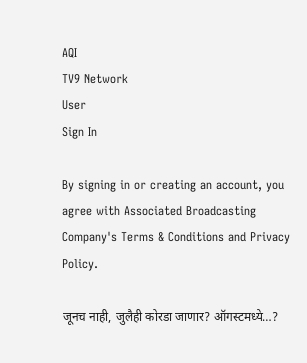AQI
TV9 Network
User
Sign In

By signing in or creating an account, you agree with Associated Broadcasting Company's Terms & Conditions and Privacy Policy.

जूनच नाही, जुलैही कोरडा जाणार? ऑगस्टमध्ये…?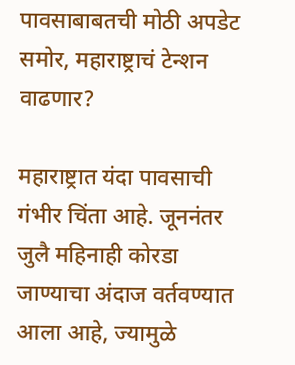पावसाबाबतची मोठी अपडेट समोर, महाराष्ट्राचं टेन्शन वाढणार?

महाराष्ट्रात यंदा पावसाची गंभीर चिंता आहे. जूननंतर जुलै महिनाही कोरडा जाण्याचा अंदाज वर्तवण्यात आला आहे, ज्यामुळे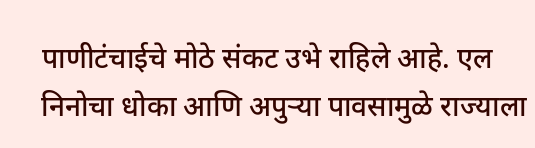पाणीटंचाईचे मोठे संकट उभे राहिले आहे. एल निनोचा धोका आणि अपुऱ्या पावसामुळे राज्याला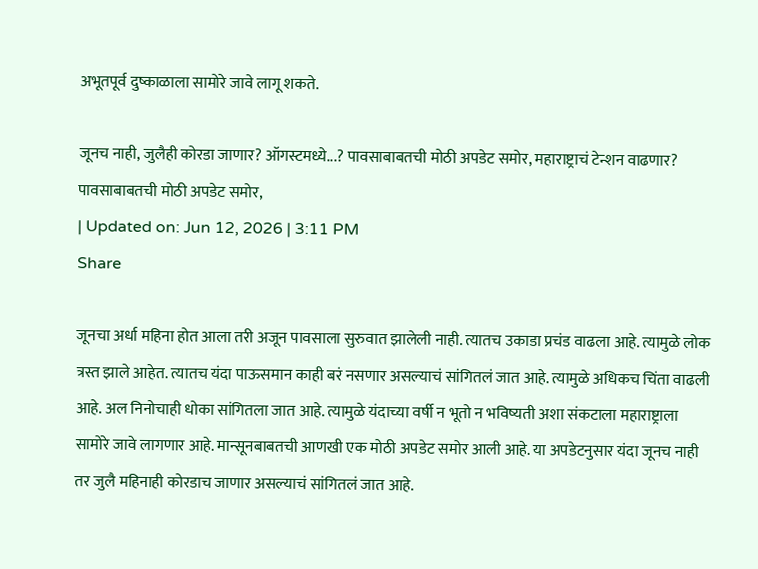अभूतपूर्व दुष्काळाला सामोरे जावे लागू शकते.

जूनच नाही, जुलैही कोरडा जाणार? ऑगस्टमध्ये...? पावसाबाबतची मोठी अपडेट समोर, महाराष्ट्राचं टेन्शन वाढणार?
पावसाबाबतची मोठी अपडेट समोर,
| Updated on: Jun 12, 2026 | 3:11 PM
Share

जूनचा अर्धा महिना होत आला तरी अजून पावसाला सुरुवात झालेली नाही. त्यातच उकाडा प्रचंड वाढला आहे. त्यामुळे लोक त्रस्त झाले आहेत. त्यातच यंदा पाऊसमान काही बरं नसणार असल्याचं सांगितलं जात आहे. त्यामुळे अधिकच चिंता वाढली आहे. अल निनोचाही धोका सांगितला जात आहे. त्यामुळे यंदाच्या वर्षी न भूतो न भविष्यती अशा संकटाला महाराष्ट्राला सामोरे जावे लागणार आहे. मान्सूनबाबतची आणखी एक मोठी अपडेट समोर आली आहे. या अपडेटनुसार यंदा जूनच नाही तर जुलै महिनाही कोरडाच जाणार असल्याचं सांगितलं जात आहे.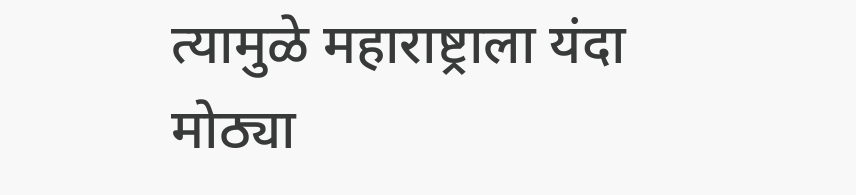त्यामुळे महाराष्ट्राला यंदा मोठ्या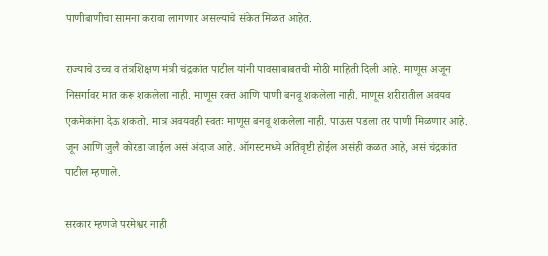पाणीबाणीचा सामना करावा लागणार असल्याचे संकेत मिळत आहेत.

राज्याचे उच्च व तंत्रशिक्षण मंत्री चंद्रकांत पाटील यांनी पावसाबाबतची मोठी माहिती दिली आहे. माणूस अजून निसर्गावर मात करू शकलेला नाही. माणूस रक्त आणि पाणी बनवू शकलेला नाही. माणूस शरीरातील अवयव एकमेकांना देऊ शकतो. मात्र अवयवही स्वतः माणूस बनवू शकलेला नाही. पाऊस पडला तर पाणी मिळणार आहे. जून आणि जुलै कोरडा जाईल असं अंदाज आहे. ऑगस्टमध्ये अतिवृष्टी होईल असंही कळत आहे, असं चंद्रकांत पाटील म्हणाले.

सरकार म्हणजे परमेश्वर नाही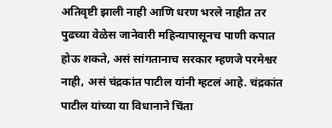अतिवृष्टी झाली नाही आणि धरण भरले नाहीत तर पुढच्या वेळेस जानेवारी महिन्यापासूनच पाणी कपात होऊ शकते, असं सांगतानाच सरकार म्हणजे परमेश्वर नाही, असं चंद्रकांत पाटील यांनी म्हटलं आहे. चंद्रकांत पाटील यांच्या या विधानाने चिंता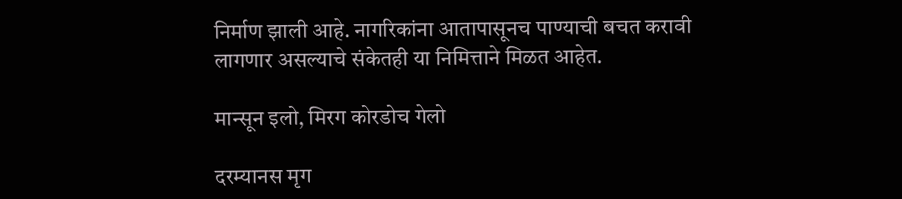निर्माण झाली आहे. नागरिकांना आतापासूनच पाण्याची बचत करावी लागणार असल्याचे संकेतही या निमित्ताने मिळत आहेत.

मान्सून इलो, मिरग कोरडोच गेलो

दरम्यानस मृग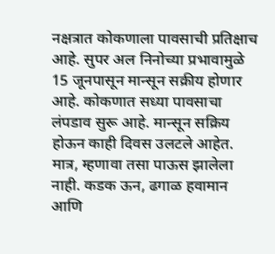नक्षत्रात कोकणाला पावसाची प्रतिक्षाच आहे. सुपर अल निनोच्या प्रभावामुळे 15 जूनपासून मान्सून सक्रीय होणार आहे. कोकणात सध्या पावसाचा लंपडाव सुरू आहे. मान्सून सक्रिय होऊन काही दिवस उलटले आहेत. मात्र, म्हणावा तसा पाऊस झालेला नाही. कडक ऊन, ढगाळ हवामान आणि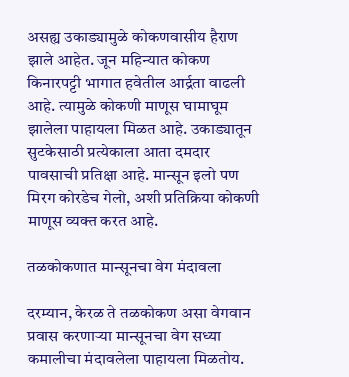असह्य उकाड्यामुळे कोकणवासीय हैराण झाले आहेत. जून महिन्यात कोकण किनारपट्टी भागात हवेतील आर्द्रता वाढली आहे. त्यामुळे कोकणी माणूस घामाघूम झालेला पाहायला मिळत आहे. उकाड्यातून सुटकेसाठी प्रत्येकाला आता दमदार पावसाची प्रतिक्षा आहे. मान्सून इलो पण मिरग कोरडेच गेलो, अशी प्रतिक्रिया कोकणी माणूस व्यक्त करत आहे.

तळकोकणात मान्सूनचा वेग मंदावला

दरम्यान, केरळ ते तळकोकण असा वेगवान प्रवास करणाऱ्या मान्सूनचा वेग सध्या कमालीचा मंदावलेला पाहायला मिळतोय.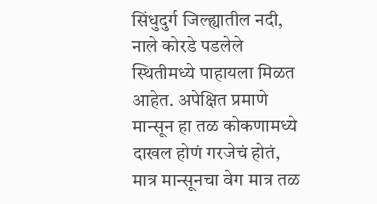सिंधुदुर्ग जिल्ह्यातील नदी, नाले कोरडे पडलेले स्थितीमध्ये पाहायला मिळत आहेत. अपेक्षित प्रमाणे मान्सून हा तळ कोकणामध्ये दाखल होणं गरजेचं होतं, मात्र मान्सूनचा वेग मात्र तळ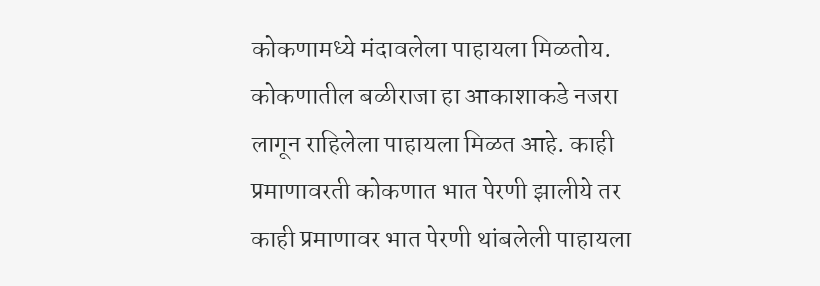कोकणामध्ये मंदावलेला पाहायला मिळतोय. कोकणातील बळीराजा हा आकाशाकडे नजरा लागून राहिलेला पाहायला मिळत आहे. काही प्रमाणावरती कोकणात भात पेरणी झालीये तर काही प्रमाणावर भात पेरणी थांबलेली पाहायला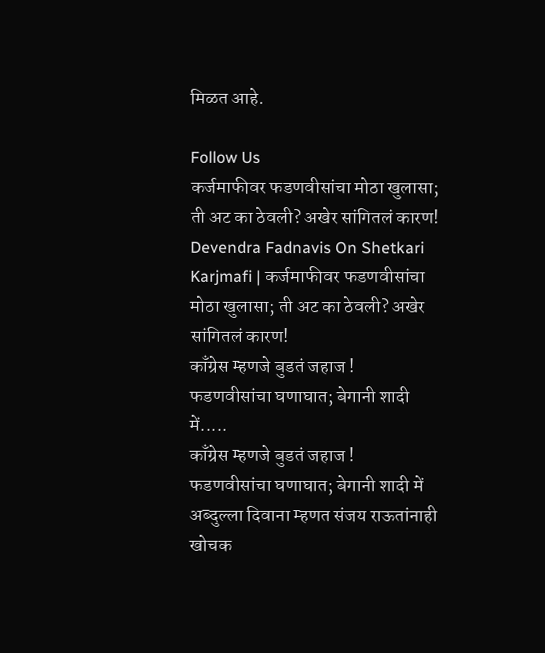मिळत आहे.

Follow Us
कर्जमाफीवर फडणवीसांचा मोठा खुलासा; ती अट का ठेवली? अखेर सांगितलं कारण!
Devendra Fadnavis On Shetkari Karjmafi | कर्जमाफीवर फडणवीसांचा मोठा खुलासा; ती अट का ठेवली? अखेर सांगितलं कारण!
काँग्रेस म्हणजे बुडतं जहाज ! फडणवीसांचा घणाघात; बेगानी शादी में.....
काँग्रेस म्हणजे बुडतं जहाज ! फडणवीसांचा घणाघात; बेगानी शादी में अब्दुल्ला दिवाना म्हणत संजय राऊतांनाही खोचक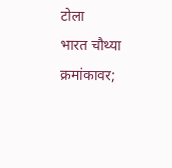टोला
भारत चौथ्या क्रमांकावर;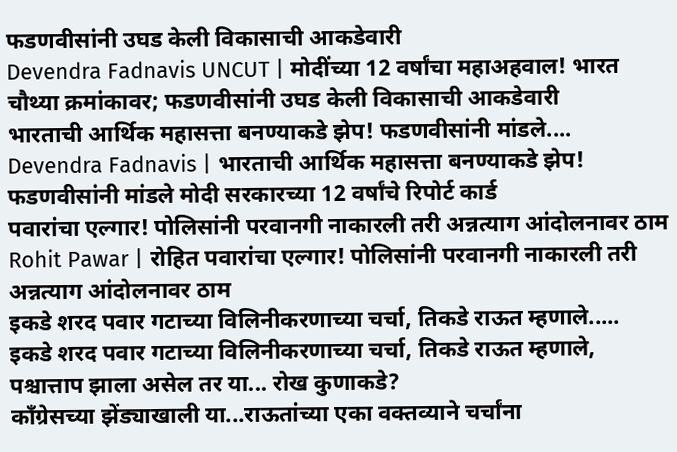फडणवीसांनी उघड केली विकासाची आकडेवारी
Devendra Fadnavis UNCUT | मोदींच्या 12 वर्षांचा महाअहवाल! भारत चौथ्या क्रमांकावर; फडणवीसांनी उघड केली विकासाची आकडेवारी
भारताची आर्थिक महासत्ता बनण्याकडे झेप! फडणवीसांनी मांडले....
Devendra Fadnavis | भारताची आर्थिक महासत्ता बनण्याकडे झेप! फडणवीसांनी मांडले मोदी सरकारच्या 12 वर्षांचे रिपोर्ट कार्ड
पवारांचा एल्गार! पोलिसांनी परवानगी नाकारली तरी अन्नत्याग आंदोलनावर ठाम
Rohit Pawar | रोहित पवारांचा एल्गार! पोलिसांनी परवानगी नाकारली तरी अन्नत्याग आंदोलनावर ठाम
इकडे शरद पवार गटाच्या विलिनीकरणाच्या चर्चा, तिकडे राऊत म्हणाले.....
इकडे शरद पवार गटाच्या विलिनीकरणाच्या चर्चा, तिकडे राऊत म्हणाले, पश्चात्ताप झाला असेल तर या... रोख कुणाकडे?
काँग्रेसच्या झेंड्याखाली या...राऊतांच्या एका वक्तव्याने चर्चांना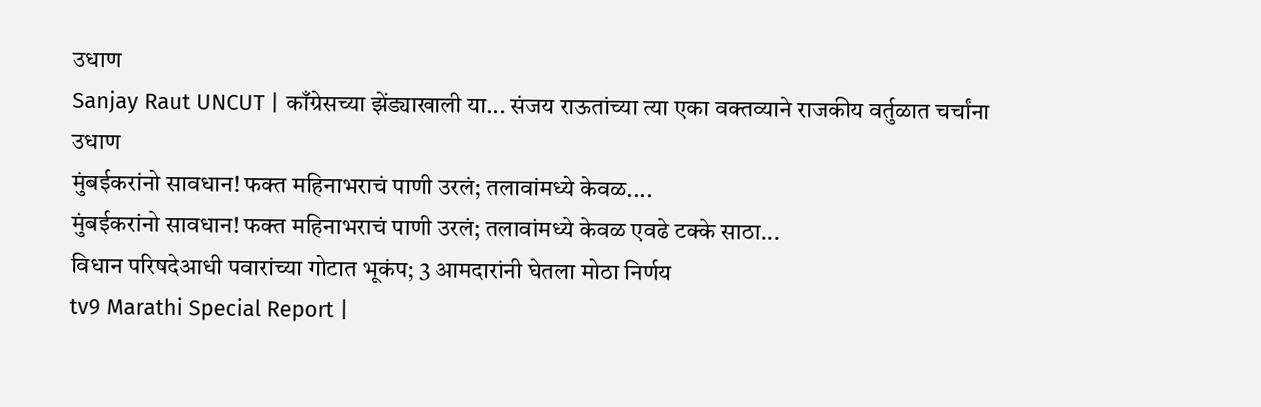उधाण
Sanjay Raut UNCUT | काँग्रेसच्या झेंड्याखाली या... संजय राऊतांच्या त्या एका वक्तव्याने राजकीय वर्तुळात चर्चांना उधाण
मुंबईकरांनो सावधान! फक्त महिनाभराचं पाणी उरलं; तलावांमध्ये केवळ....
मुंबईकरांनो सावधान! फक्त महिनाभराचं पाणी उरलं; तलावांमध्ये केवळ एवढे टक्के साठा...
विधान परिषदेआधी पवारांच्या गोटात भूकंप; 3 आमदारांनी घेतला मोठा निर्णय
tv9 Marathi Special Report |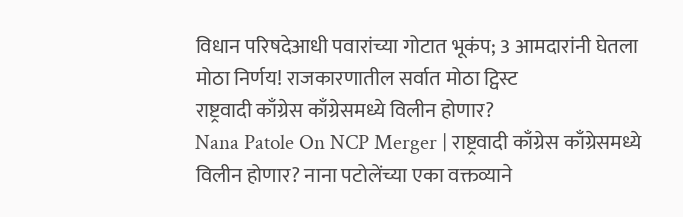विधान परिषदेआधी पवारांच्या गोटात भूकंप; 3 आमदारांनी घेतला मोठा निर्णय! राजकारणातील सर्वात मोठा ट्विस्ट
राष्ट्रवादी काँग्रेस काँग्रेसमध्ये विलीन होणार?
Nana Patole On NCP Merger | राष्ट्रवादी काँग्रेस काँग्रेसमध्ये विलीन होणार? नाना पटोलेंच्या एका वक्तव्याने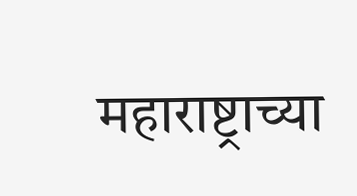महाराष्ट्राच्या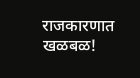राजकारणात खळबळ!